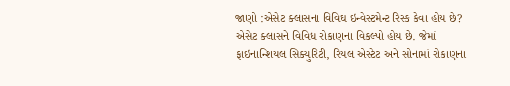જાણો :એસેટ ક્લાસના વિવિઘ ઇન્વેસ્ટમેન્ટ રિસ્ક કેવા હોય છે?
એસેટ ક્લાસને વિવિધ રોકાણના વિકલ્પો હોય છે. જેમાં ફાઇનાન્શિયલ સિક્યુરિટી, રિયલ એસ્ટેટ અને સોનામાં રોકાણના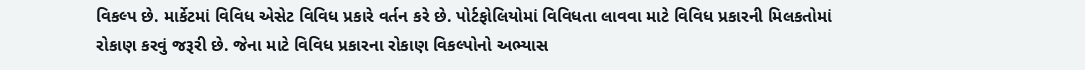વિકલ્પ છે. માર્કેટમાં વિવિધ એસેટ વિવિધ પ્રકારે વર્તન કરે છે. પોર્ટફોલિયોમાં વિવિધતા લાવવા માટે વિવિધ પ્રકારની મિલકતોમાં રોકાણ કરવું જરૂરી છે. જેના માટે વિવિધ પ્રકારના રોકાણ વિકલ્પોનો અભ્યાસ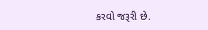કરવો જરૂરી છે.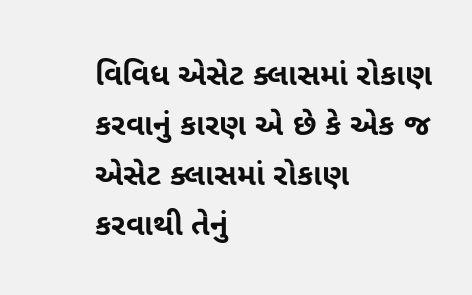વિવિધ એસેટ ક્લાસમાં રોકાણ કરવાનું કારણ એ છે કે એક જ એસેટ ક્લાસમાં રોકાણ કરવાથી તેનું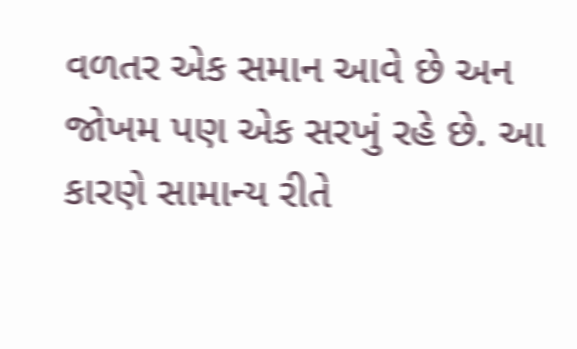વળતર એક સમાન આવે છે અન જોખમ પણ એક સરખું રહે છે. આ કારણે સામાન્ય રીતે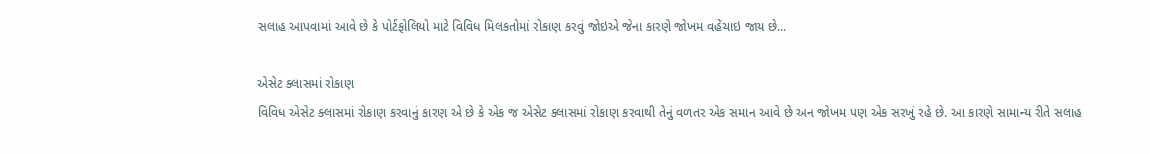સલાહ આપવામાં આવે છે કે પોર્ટફોલિયો માટે વિવિધ મિલકતોમાં રોકાણ કરવું જોઇએ જેના કારણે જોખમ વહેંચાઇ જાય છે...

એસેટ ક્લાસમાં રોકાણ
વિવિધ એસેટ ક્લાસમાં રોકાણ કરવાનું કારણ એ છે કે એક જ એસેટ ક્લાસમાં રોકાણ કરવાથી તેનું વળતર એક સમાન આવે છે અન જોખમ પણ એક સરખું રહે છે. આ કારણે સામાન્ય રીતે સલાહ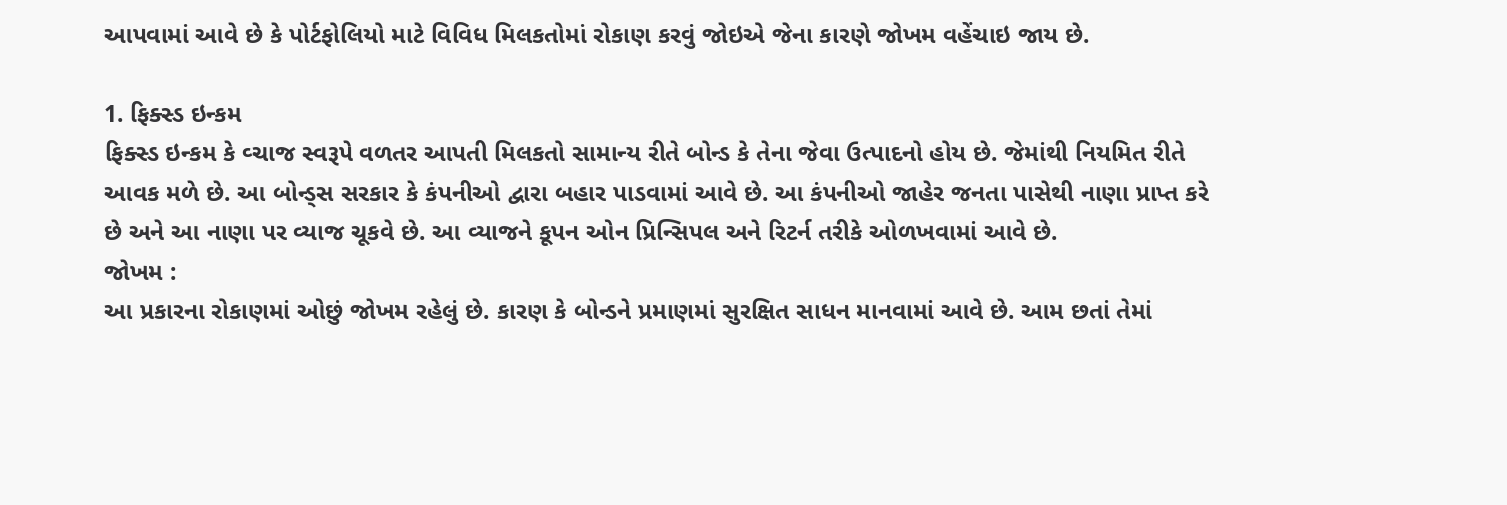આપવામાં આવે છે કે પોર્ટફોલિયો માટે વિવિધ મિલકતોમાં રોકાણ કરવું જોઇએ જેના કારણે જોખમ વહેંચાઇ જાય છે.

1. ફિક્સ્ડ ઇન્કમ
ફિક્સ્ડ ઇન્કમ કે વ્ચાજ સ્વરૂપે વળતર આપતી મિલકતો સામાન્ય રીતે બોન્ડ કે તેના જેવા ઉત્પાદનો હોય છે. જેમાંથી નિયમિત રીતે આવક મળે છે. આ બોન્ડ્સ સરકાર કે કંપનીઓ દ્વારા બહાર પાડવામાં આવે છે. આ કંપનીઓ જાહેર જનતા પાસેથી નાણા પ્રાપ્ત કરે છે અને આ નાણા પર વ્યાજ ચૂકવે છે. આ વ્યાજને કૂપન ઓન પ્રિન્સિપલ અને રિટર્ન તરીકે ઓળખવામાં આવે છે.
જોખમ :
આ પ્રકારના રોકાણમાં ઓછું જોખમ રહેલું છે. કારણ કે બોન્ડને પ્રમાણમાં સુરક્ષિત સાધન માનવામાં આવે છે. આમ છતાં તેમાં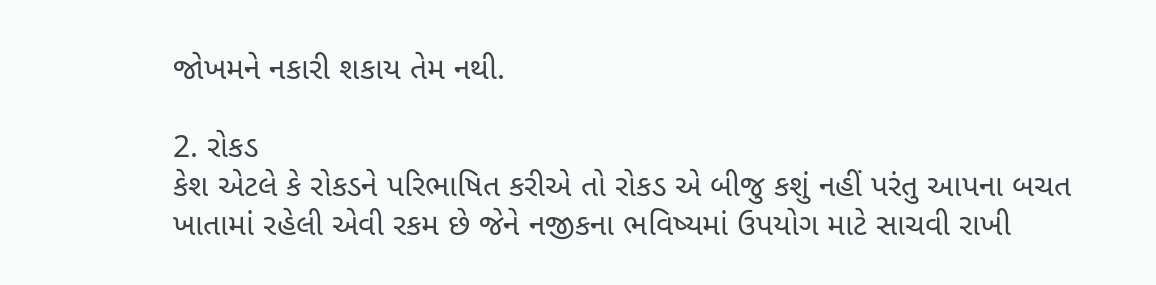જોખમને નકારી શકાય તેમ નથી.

2. રોકડ
કેશ એટલે કે રોકડને પરિભાષિત કરીએ તો રોકડ એ બીજુ કશું નહીં પરંતુ આપના બચત ખાતામાં રહેલી એવી રકમ છે જેને નજીકના ભવિષ્યમાં ઉપયોગ માટે સાચવી રાખી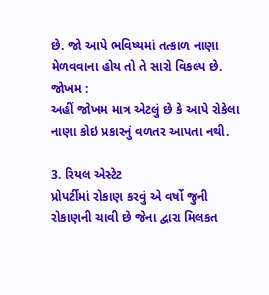છે. જો આપે ભવિષ્યમાં તત્કાળ નાણા મેળવવાના હોય તો તે સારો વિકલ્પ છે.
જોખમ :
અહીં જોખમ માત્ર એટલું છે કે આપે રોકેલા નાણા કોઇ પ્રકારનું વળતર આપતા નથી.

3. રિયલ એસ્ટેટ
પ્રોપર્ટીમાં રોકાણ કરવું એ વર્ષો જુની રોકાણની ચાવી છે જેના દ્વારા મિલકત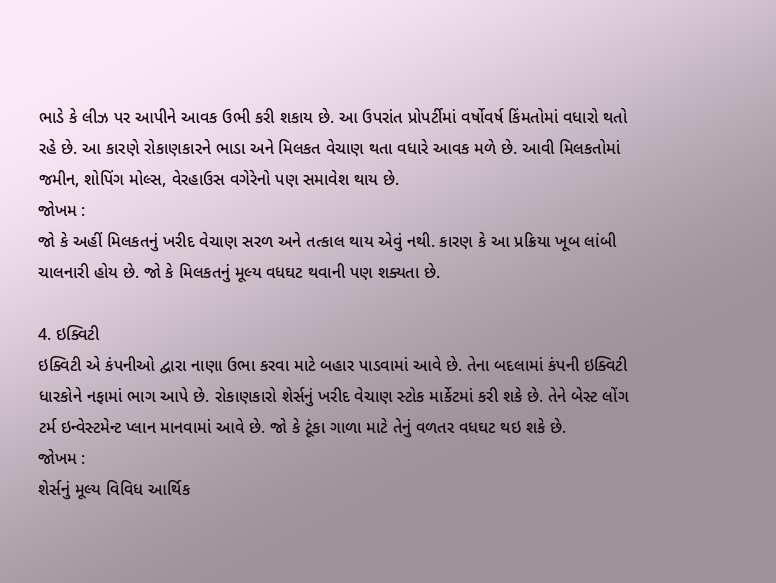ભાડે કે લીઝ પર આપીને આવક ઉભી કરી શકાય છે. આ ઉપરાંત પ્રોપર્ટીમાં વર્ષોવર્ષ કિંમતોમાં વધારો થતો રહે છે. આ કારણે રોકાણકારને ભાડા અને મિલકત વેચાણ થતા વધારે આવક મળે છે. આવી મિલકતોમાં જમીન, શોપિંગ મોલ્સ, વેરહાઉસ વગેરેનો પણ સમાવેશ થાય છે.
જોખમ :
જો કે અહીં મિલકતનું ખરીદ વેચાણ સરળ અને તત્કાલ થાય એવું નથી. કારણ કે આ પ્રક્રિયા ખૂબ લાંબી ચાલનારી હોય છે. જો કે મિલકતનું મૂલ્ય વધઘટ થવાની પણ શક્યતા છે.

4. ઇક્વિટી
ઇક્વિટી એ કંપનીઓ દ્વારા નાણા ઉભા કરવા માટે બહાર પાડવામાં આવે છે. તેના બદલામાં કંપની ઇક્વિટી ધારકોને નફામાં ભાગ આપે છે. રોકાણકારો શેર્સનું ખરીદ વેચાણ સ્ટોક માર્કેટમાં કરી શકે છે. તેને બેસ્ટ લોંગ ટર્મ ઇન્વેસ્ટમેન્ટ પ્લાન માનવામાં આવે છે. જો કે ટૂંકા ગાળા માટે તેનું વળતર વધઘટ થઇ શકે છે.
જોખમ :
શેર્સનું મૂલ્ય વિવિધ આર્થિક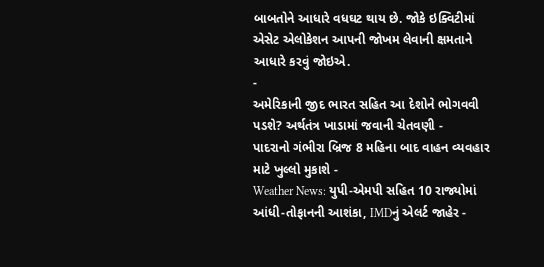બાબતોને આધારે વધઘટ થાય છે. જોકે ઇક્વિટીમાં એસેટ એલોકેશન આપની જોખમ લેવાની ક્ષમતાને આધારે કરવું જોઇએ.
-
અમેરિકાની જીદ ભારત સહિત આ દેશોને ભોગવવી પડશે? અર્થતંત્ર ખાડામાં જવાની ચેતવણી -
પાદરાનો ગંભીરા બ્રિજ 8 મહિના બાદ વાહન વ્યવહાર માટે ખુલ્લો મુકાશે -
Weather News: યુપી-એમપી સહિત 10 રાજ્યોમાં આંધી-તોફાનની આશંકા, IMDનું એલર્ટ જાહેર -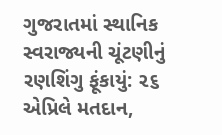ગુજરાતમાં સ્થાનિક સ્વરાજ્યની ચૂંટણીનું રણશિંગુ ફૂંકાયું: ૨૬ એપ્રિલે મતદાન,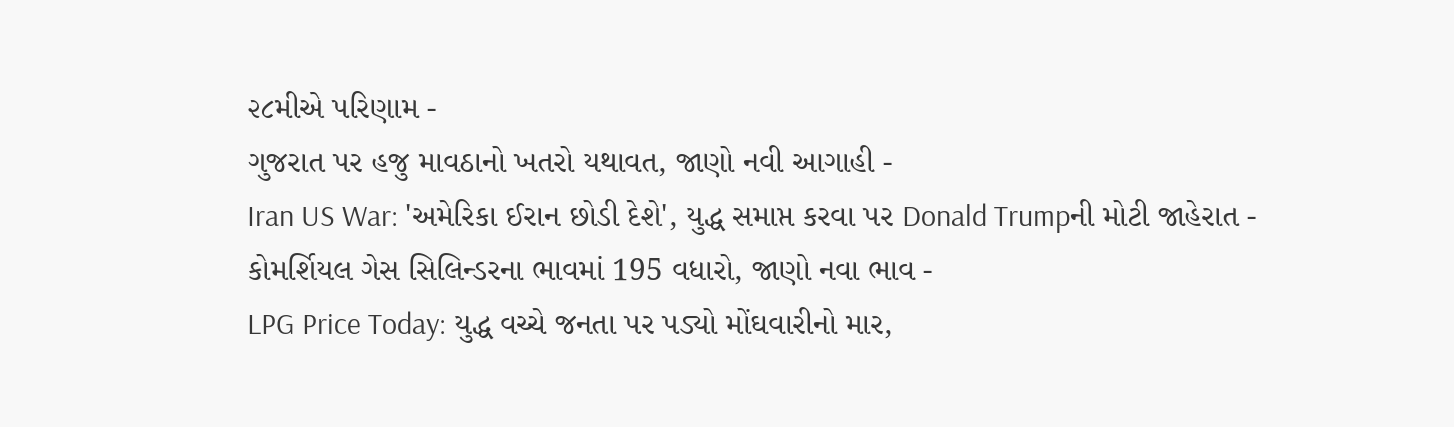૨૮મીએ પરિણામ -
ગુજરાત પર હજુ માવઠાનો ખતરો યથાવત, જાણો નવી આગાહી -
Iran US War: 'અમેરિકા ઈરાન છોડી દેશે', યુદ્ધ સમાપ્ત કરવા પર Donald Trumpની મોટી જાહેરાત -
કોમર્શિયલ ગેસ સિલિન્ડરના ભાવમાં 195 વધારો, જાણો નવા ભાવ -
LPG Price Today: યુદ્ધ વચ્ચે જનતા પર પડ્યો મોંઘવારીનો માર,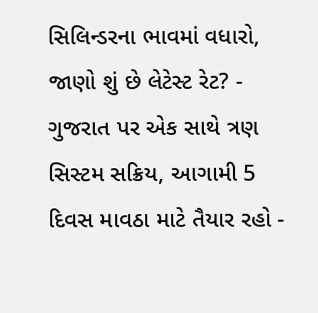સિલિન્ડરના ભાવમાં વધારો, જાણો શું છે લેટેસ્ટ રેટ? -
ગુજરાત પર એક સાથે ત્રણ સિસ્ટમ સક્રિય, આગામી 5 દિવસ માવઠા માટે તૈયાર રહો -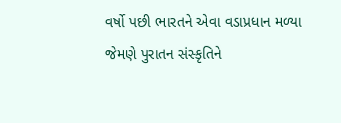વર્ષો પછી ભારતને એવા વડાપ્રધાન મળ્યા જેમણે પુરાતન સંસ્કૃતિને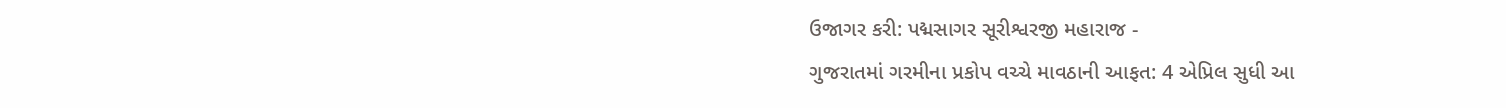ઉજાગર કરી: પદ્મસાગર સૂરીશ્વરજી મહારાજ -
ગુજરાતમાં ગરમીના પ્રકોપ વચ્ચે માવઠાની આફત: 4 એપ્રિલ સુધી આ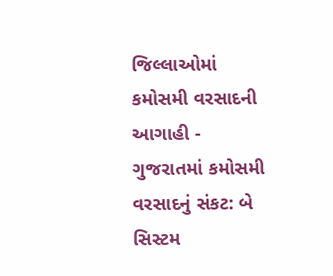જિલ્લાઓમાં કમોસમી વરસાદની આગાહી -
ગુજરાતમાં કમોસમી વરસાદનું સંકટ: બે સિસ્ટમ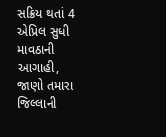સક્રિય થતાં 4 એપ્રિલ સુધી માવઠાની આગાહી, જાણો તમારા જિલ્લાની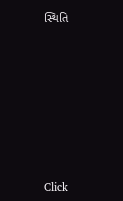સ્થિતિ










Click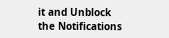it and Unblock the Notifications